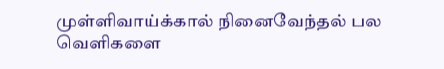முள்ளிவாய்க்கால் நினைவேந்தல் பல வெளிகளை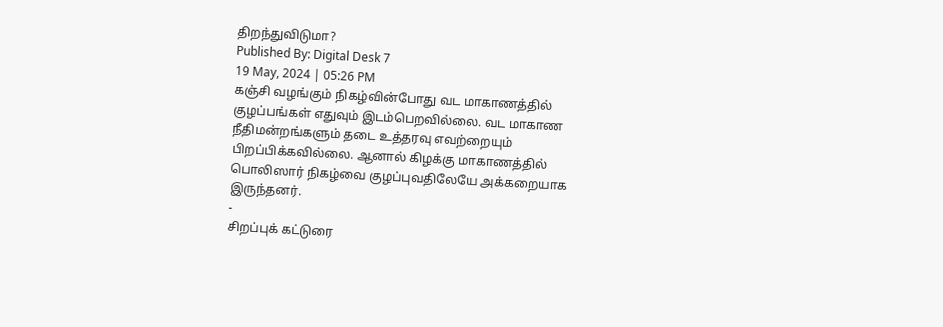திறந்துவிடுமா?
Published By: Digital Desk 7
19 May, 2024 | 05:26 PM
கஞ்சி வழங்கும் நிகழ்வின்போது வட மாகாணத்தில் குழப்பங்கள் எதுவும் இடம்பெறவில்லை. வட மாகாண நீதிமன்றங்களும் தடை உத்தரவு எவற்றையும் பிறப்பிக்கவில்லை. ஆனால் கிழக்கு மாகாணத்தில் பொலிஸார் நிகழ்வை குழப்புவதிலேயே அக்கறையாக இருந்தனர்.
-
சிறப்புக் கட்டுரை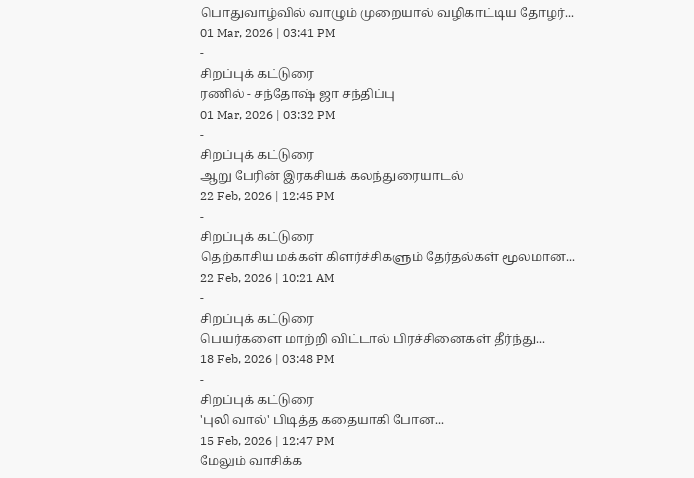பொதுவாழ்வில் வாழும் முறையால் வழிகாட்டிய தோழர்...
01 Mar, 2026 | 03:41 PM
-
சிறப்புக் கட்டுரை
ரணில் - சந்தோஷ் ஜா சந்திப்பு
01 Mar, 2026 | 03:32 PM
-
சிறப்புக் கட்டுரை
ஆறு பேரின் இரகசியக் கலந்துரையாடல்
22 Feb, 2026 | 12:45 PM
-
சிறப்புக் கட்டுரை
தெற்காசிய மக்கள் கிளர்ச்சிகளும் தேர்தல்கள் மூலமான...
22 Feb, 2026 | 10:21 AM
-
சிறப்புக் கட்டுரை
பெயர்களை மாற்றி விட்டால் பிரச்சினைகள் தீர்ந்து...
18 Feb, 2026 | 03:48 PM
-
சிறப்புக் கட்டுரை
'புலி வால்' பிடித்த கதையாகி போன...
15 Feb, 2026 | 12:47 PM
மேலும் வாசிக்க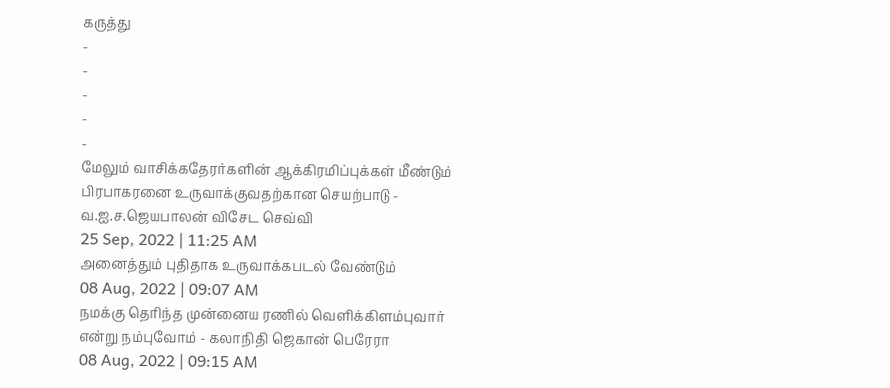கருத்து
-
-
-
-
-
மேலும் வாசிக்கதேரர்களின் ஆக்கிரமிப்புக்கள் மீண்டும் பிரபாகரனை உருவாக்குவதற்கான செயற்பாடு - வ.ஐ.ச.ஜெயபாலன் விசேட செவ்வி
25 Sep, 2022 | 11:25 AM
அனைத்தும் புதிதாக உருவாக்கபடல் வேண்டும்
08 Aug, 2022 | 09:07 AM
நமக்கு தெரிந்த முன்னைய ரணில் வெளிக்கிளம்புவார் என்று நம்புவோம் - கலாநிதி ஜெகான் பெரேரா
08 Aug, 2022 | 09:15 AM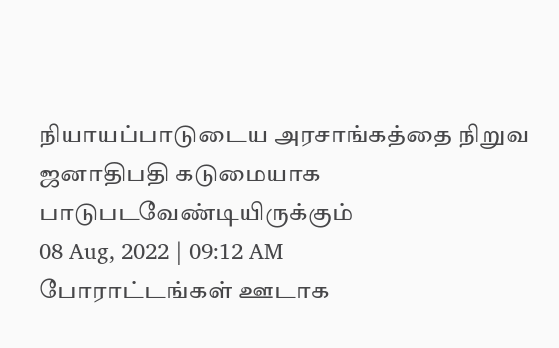நியாயப்பாடுடைய அரசாங்கத்தை நிறுவ ஜனாதிபதி கடுமையாக பாடுபடவேண்டியிருக்கும்
08 Aug, 2022 | 09:12 AM
போராட்டங்கள் ஊடாக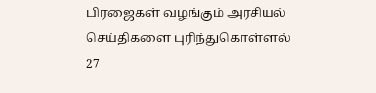பிரஜைகள் வழங்கும் அரசியல் செய்திகளை புரிந்துகொள்ளல்
27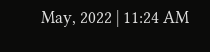May, 2022 | 11:24 AM